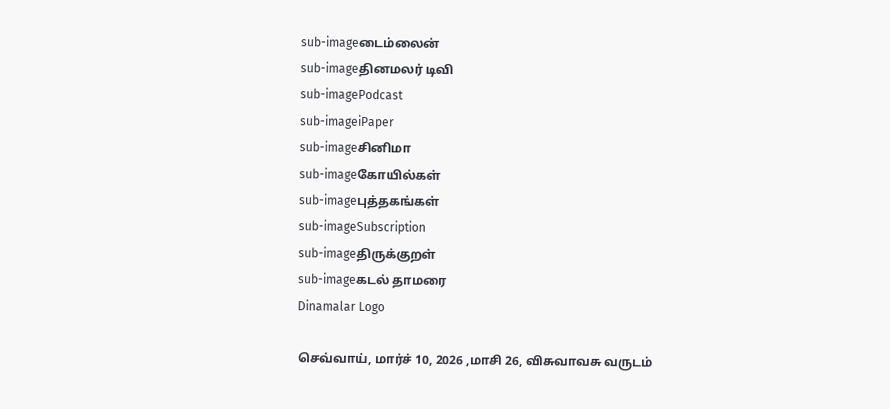sub-imageடைம்லைன்
sub-imageதினமலர் டிவி
sub-imagePodcast
sub-imageiPaper
sub-imageசினிமா
sub-imageகோயில்கள்
sub-imageபுத்தகங்கள்
sub-imageSubscription
sub-imageதிருக்குறள்
sub-imageகடல் தாமரை
Dinamalar Logo

செவ்வாய், மார்ச் 10, 2026 ,மாசி 26, விசுவாவசு வருடம்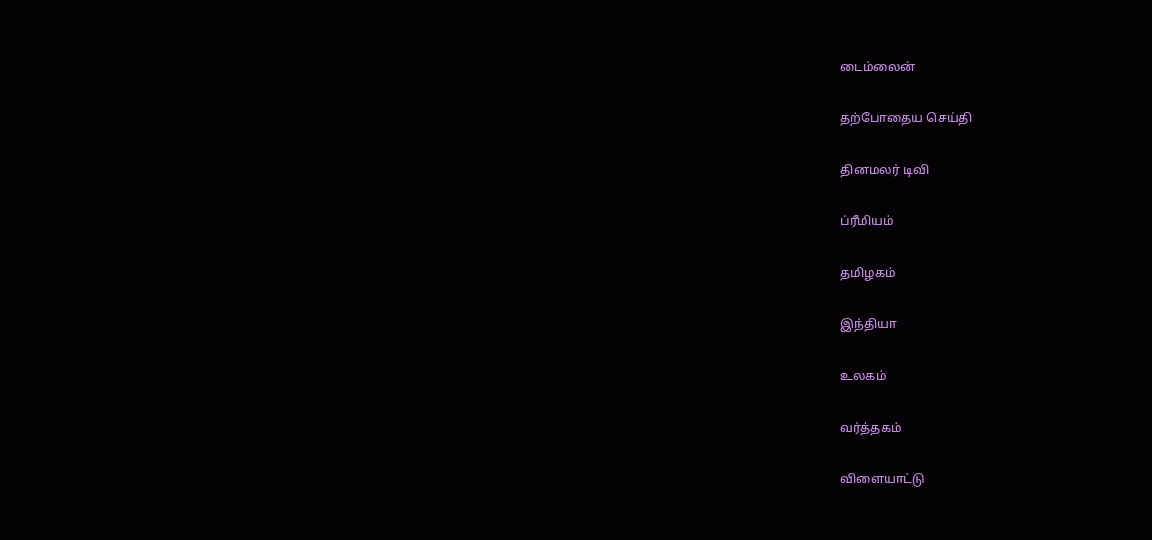டைம்லைன்


தற்போதைய செய்தி


தினமலர் டிவி


ப்ரீமியம்


தமிழகம்


இந்தியா


உலகம்


வர்த்தகம்


விளையாட்டு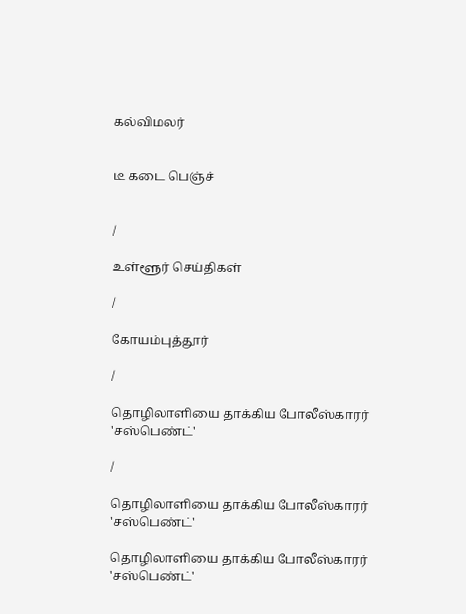கல்விமலர்


டீ கடை பெஞ்ச்


/

உள்ளூர் செய்திகள்

/

கோயம்புத்தூர்

/

தொழிலாளியை தாக்கிய போலீஸ்காரர் 'சஸ்பெண்ட்'

/

தொழிலாளியை தாக்கிய போலீஸ்காரர் 'சஸ்பெண்ட்'

தொழிலாளியை தாக்கிய போலீஸ்காரர் 'சஸ்பெண்ட்'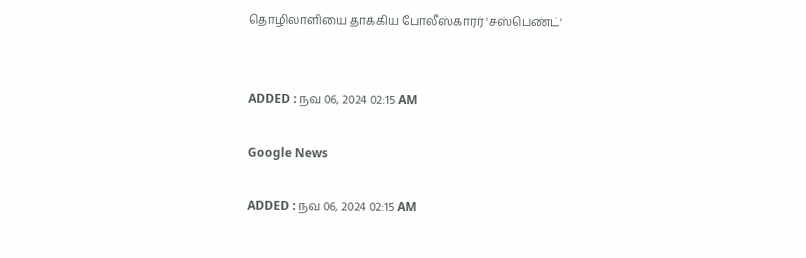தொழிலாளியை தாக்கிய போலீஸ்காரர் 'சஸ்பெண்ட்'


ADDED : நவ 06, 2024 02:15 AM

Google News

ADDED : நவ 06, 2024 02:15 AM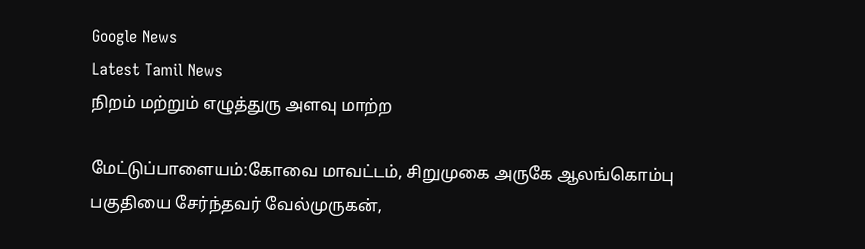Google News
Latest Tamil News
நிறம் மற்றும் எழுத்துரு அளவு மாற்ற

மேட்டுப்பாளையம்:கோவை மாவட்டம், சிறுமுகை அருகே ஆலங்கொம்பு பகுதியை சேர்ந்தவர் வேல்முருகன்,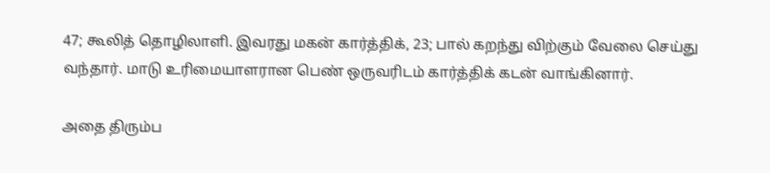47; கூலித் தொழிலாளி. இவரது மகன் கார்த்திக், 23; பால் கறந்து விற்கும் வேலை செய்து வந்தார். மாடு உரிமையாளரான பெண் ஒருவரிடம் கார்த்திக் கடன் வாங்கினார்.

அதை திரும்ப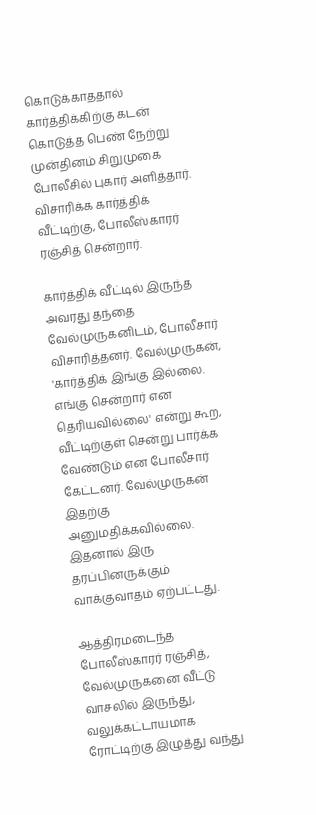கொடுக்காததால் கார்த்திக்கிற்கு கடன் கொடுத்த பெண் நேற்று முன்தினம் சிறுமுகை போலீசில் புகார் அளித்தார். விசாரிக்க கார்த்திக் வீட்டிற்கு, போலீஸ்காரர் ரஞ்சித் சென்றார்.

கார்த்திக் வீட்டில் இருந்த அவரது தந்தை வேல்முருகனிடம், போலீசார் விசாரித்தனர். வேல்முருகன், 'கார்த்திக் இங்கு இல்லை. எங்கு சென்றார் என தெரியவில்லை' என்று கூற, வீட்டிற்குள் சென்று பார்க்க வேண்டும் என போலீசார் கேட்டனர். வேல்முருகன் இதற்கு அனுமதிக்கவில்லை. இதனால் இரு தரப்பினருக்கும் வாக்குவாதம் ஏற்பட்டது.

ஆத்திரமடைந்த போலீஸ்காரர் ரஞ்சித், வேல்முருகனை வீட்டு வாசலில் இருந்து, வலுக்கட்டாயமாக ரோட்டிற்கு இழுத்து வந்து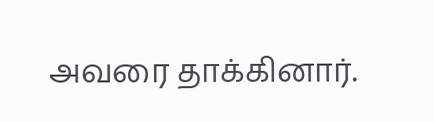அவரை தாக்கினார்.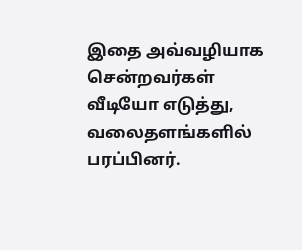இதை அவ்வழியாக சென்றவர்கள் வீடியோ எடுத்து, வலைதளங்களில் பரப்பினர்.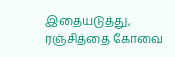இதையடுத்து, ரஞ்சித்தை கோவை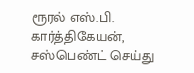ரூரல் எஸ்.பி. கார்த்திகேயன், சஸ்பெண்ட் செய்து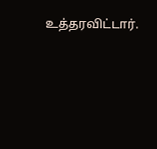உத்தரவிட்டார்.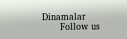Dinamalar
      Follow us